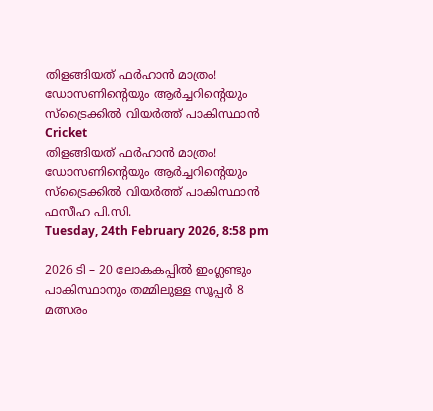തിളങ്ങിയത് ഫര്‍ഹാന്‍ മാത്രം! ഡോസണിന്റെയും ആര്‍ച്ചറിന്റെയും സ്ട്രൈക്കില്‍ വിയര്‍ത്ത് പാകിസ്ഥാന്‍
Cricket
തിളങ്ങിയത് ഫര്‍ഹാന്‍ മാത്രം! ഡോസണിന്റെയും ആര്‍ച്ചറിന്റെയും സ്ട്രൈക്കില്‍ വിയര്‍ത്ത് പാകിസ്ഥാന്‍
ഫസീഹ പി.സി.
Tuesday, 24th February 2026, 8:58 pm

2026 ടി – 20 ലോകകപ്പില്‍ ഇംഗ്ലണ്ടും പാകിസ്ഥാനും തമ്മിലുള്ള സൂപ്പര്‍ 8 മത്സരം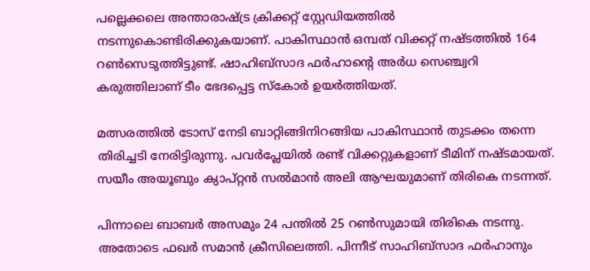പല്ലെക്കലെ അന്താരാഷ്ട്ര ക്രിക്കറ്റ് സ്റ്റേഡിയത്തില്‍ നടന്നുകൊണ്ടിരിക്കുകയാണ്. പാകിസ്ഥാന്‍ ഒമ്പത് വിക്കറ്റ് നഷ്ടത്തില്‍ 164 റണ്‍സെടുത്തിട്ടുണ്ട്. ഷാഹിബ്സാദ ഫര്‍ഹാന്റെ അര്‍ധ സെഞ്ച്വറി കരുത്തിലാണ് ടീം ഭേദപ്പെട്ട സ്‌കോര്‍ ഉയര്‍ത്തിയത്.

മത്സരത്തില്‍ ടോസ് നേടി ബാറ്റിങ്ങിനിറങ്ങിയ പാകിസ്ഥാന്‍ തുടക്കം തന്നെ തിരിച്ചടി നേരിട്ടിരുന്നു. പവര്‍പ്ലേയില്‍ രണ്ട് വിക്കറ്റുകളാണ് ടീമിന് നഷ്ടമായത്. സയീം അയൂബും ക്യാപ്റ്റന്‍ സല്‍മാന്‍ അലി ആഘയുമാണ് തിരികെ നടന്നത്.

പിന്നാലെ ബാബര്‍ അസമും 24 പന്തില്‍ 25 റണ്‍സുമായി തിരികെ നടന്നു. അതോടെ ഫഖര്‍ സമാന്‍ ക്രീസിലെത്തി. പിന്നീട് സാഹിബ്സാദ ഫര്‍ഹാനും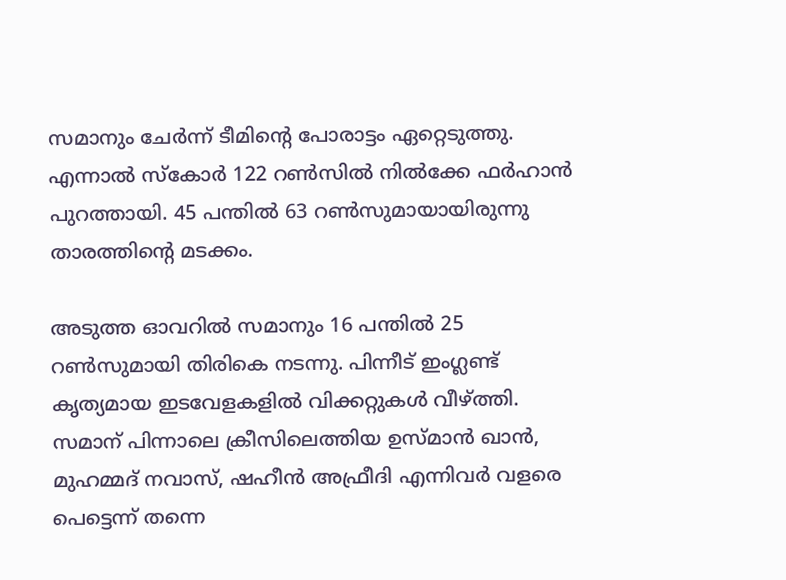സമാനും ചേര്‍ന്ന് ടീമിന്റെ പോരാട്ടം ഏറ്റെടുത്തു. എന്നാല്‍ സ്‌കോര്‍ 122 റണ്‍സില്‍ നില്‍ക്കേ ഫര്‍ഹാന്‍ പുറത്തായി. 45 പന്തില്‍ 63 റണ്‍സുമായായിരുന്നു താരത്തിന്റെ മടക്കം.

അടുത്ത ഓവറില്‍ സമാനും 16 പന്തില്‍ 25 റണ്‍സുമായി തിരികെ നടന്നു. പിന്നീട് ഇംഗ്ലണ്ട് കൃത്യമായ ഇടവേളകളില്‍ വിക്കറ്റുകള്‍ വീഴ്ത്തി. സമാന് പിന്നാലെ ക്രീസിലെത്തിയ ഉസ്മാന്‍ ഖാന്‍, മുഹമ്മദ് നവാസ്, ഷഹീന്‍ അഫ്രീദി എന്നിവര്‍ വളരെ പെട്ടെന്ന് തന്നെ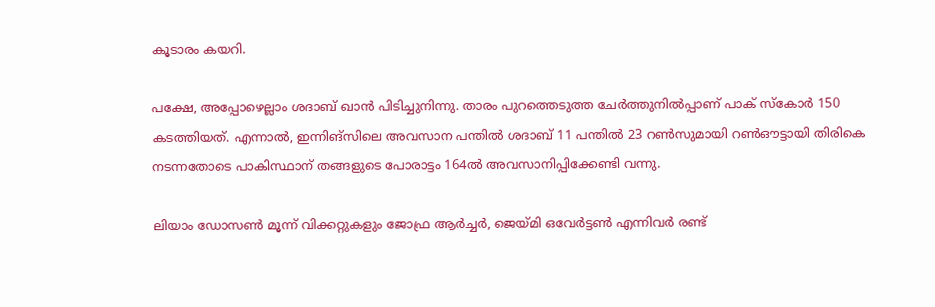കൂടാരം കയറി.

പക്ഷേ, അപ്പോഴെല്ലാം ശദാബ് ഖാന്‍ പിടിച്ചുനിന്നു. താരം പുറത്തെടുത്ത ചേര്‍ത്തുനില്‍പ്പാണ് പാക് സ്‌കോര്‍ 150 കടത്തിയത്. എന്നാല്‍, ഇന്നിങ്‌സിലെ അവസാന പന്തില്‍ ശദാബ് 11 പന്തില്‍ 23 റണ്‍സുമായി റണ്‍ഔട്ടായി തിരികെ നടന്നതോടെ പാകിസ്ഥാന് തങ്ങളുടെ പോരാട്ടം 164ല്‍ അവസാനിപ്പിക്കേണ്ടി വന്നു.

ലിയാം ഡോസണ്‍ മൂന്ന് വിക്കറ്റുകളും ജോഫ്ര ആര്‍ച്ചര്‍, ജെയ്മി ഒവേര്‍ട്ടണ്‍ എന്നിവര്‍ രണ്ട്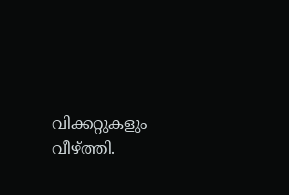വിക്കറ്റുകളും വീഴ്ത്തി.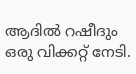ആദില്‍ റഷീദും ഒരു വിക്കറ്റ് നേടി.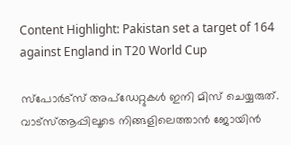Content Highlight: Pakistan set a target of 164 against England in T20 World Cup

സ്പോർട്സ് അപ്ഡേറ്റുകൾ ഇനി മിസ് ചെയ്യരുത്. വാട്സ്ആപ്പിലൂടെ നിങ്ങളിലെത്താൻ ജോയിൻ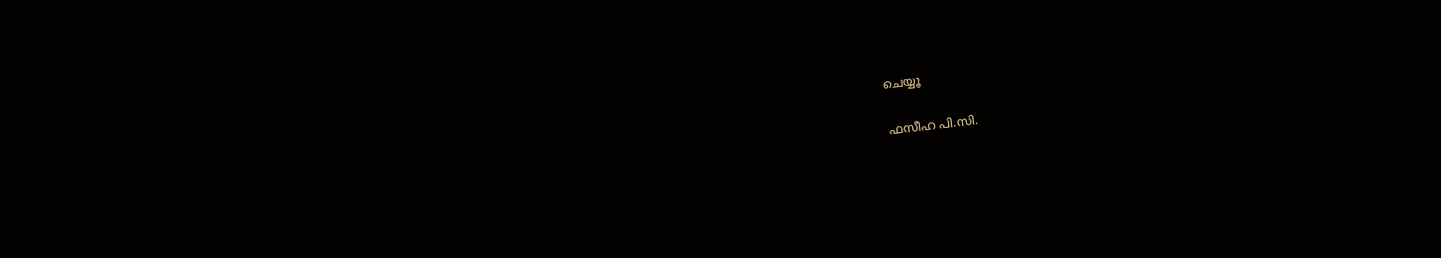ചെയ്യൂ

ഫസീഹ പി.സി.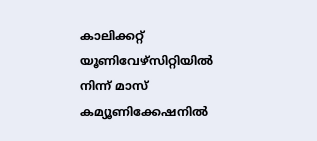കാലിക്കറ്റ് യൂണിവേഴ്‌സിറ്റിയില്‍ നിന്ന് മാസ് കമ്യൂണിക്കേഷനില്‍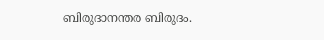ബിരുദാനന്തര ബിരുദം.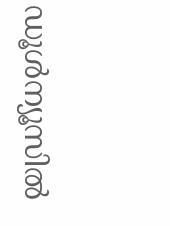ഡൂള്‍ന്യൂസില്‍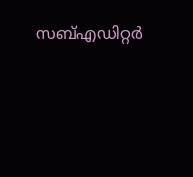സബ്എഡിറ്റര്‍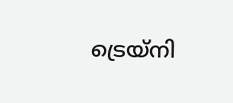ട്രെയ്‌നി